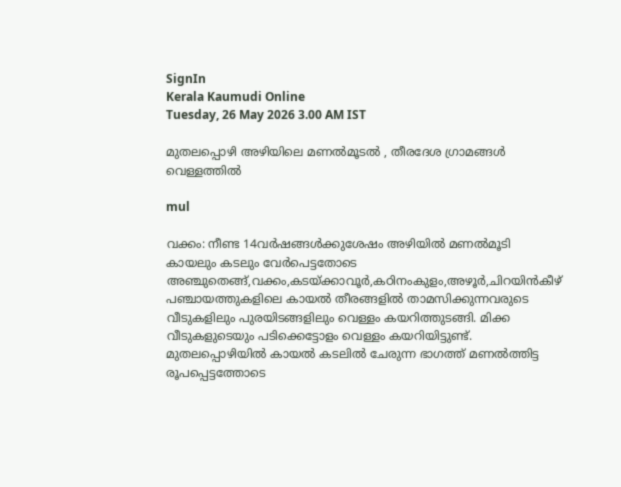SignIn
Kerala Kaumudi Online
Tuesday, 26 May 2026 3.00 AM IST

മുതലപ്പൊഴി അഴിയിലെ മണൽമൂടൽ , തീരദേശ ഗ്രാമങ്ങൾ വെള്ളത്തിൽ

mul

വക്കം: നീണ്ട 14വർഷങ്ങൾക്കുശേഷം അഴിയിൽ മണൽമൂടി കായലും കടലും വേർപെട്ടതോടെ അഞ്ചുതെങ്ങ്,വക്കം,കടയ്ക്കാവൂർ,കഠിനംകുളം,അഴൂർ,ചിറയിൻകീഴ് പഞ്ചായത്തുകളിലെ കായൽ തീരങ്ങളിൽ താമസിക്കുന്നവരുടെ വീടുകളിലും പുരയിടങ്ങളിലും വെള്ളം കയറിത്തുടങ്ങി. മിക്ക വീടുകളുടെയും പടിക്കെട്ടോളം വെള്ളം കയറിയിട്ടുണ്ട്. മുതലപ്പൊഴിയിൽ കായൽ കടലിൽ ചേരുന്ന ഭാഗത്ത് മണൽത്തിട്ട രൂപപ്പെട്ടത്തോടെ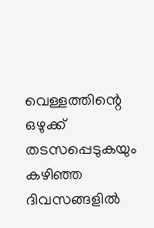വെള്ളത്തിന്റെ ഒഴുക്ക് തടസപ്പെടുകയും കഴിഞ്ഞ ദിവസങ്ങളിൽ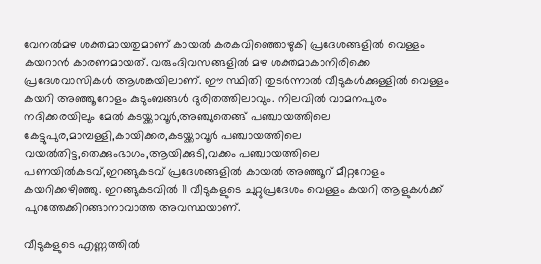വേനൽമഴ ശക്തമായതുമാണ് കായൽ കരകവിഞ്ഞൊഴുകി പ്രദേശങ്ങളിൽ വെള്ളം കയറാൻ കാരണമായത്. വരുംദിവസങ്ങളിൽ മഴ ശക്തമാകാനിരിക്കെ പ്രദേശവാസികൾ ആശങ്കയിലാണ്. ഈ സ്ഥിതി തുടർന്നാൽ വീടുകൾക്കുള്ളിൽ വെള്ളം കയറി അഞ്ഞൂറോളം കുടുംബങ്ങൾ ദുരിതത്തിലാവും. നിലവിൽ വാമനപുരം നദിക്കരയിലും മേൽ കടയ്ക്കാവൂർ,അഞ്ചുതെങ്ങ് പഞ്ചായത്തിലെ കേട്ടുപുര,മാമ്പള്ളി,കായിക്കര,കടയ്ക്കാവൂർ പഞ്ചായത്തിലെ വയൽതിട്ട,തെക്കുംഭാഗം,ആയിക്കുടി,വക്കം പഞ്ചായത്തിലെ പണയിൽകടവ്,ഇറങ്ങുകടവ് പ്രദേശങ്ങളിൽ കായൽ അഞ്ഞൂറ് മീറ്ററോളം കയറിക്കഴിഞ്ഞു. ഇറങ്ങുകടവിൽ 11 വീടുകളുടെ ചുറ്റുപ്രദേശം വെള്ളം കയറി ആളുകൾക്ക് പുറത്തേക്കിറങ്ങാനാവാത്ത അവസ്ഥയാണ്.

വീടുകളുടെ എണ്ണത്തിൽ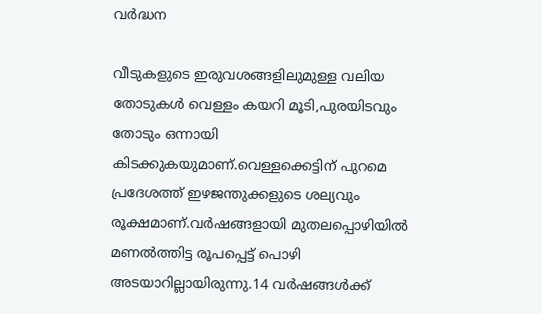വർദ്ധന

വീടുകളുടെ ഇരുവശങ്ങളിലുമുള്ള വലിയ തോടുകൾ വെള്ളം കയറി മൂടി,പുരയിടവും തോടും ഒന്നായി കിടക്കുകയുമാണ്.വെള്ളക്കെട്ടിന് പുറമെ പ്രദേശത്ത് ഇഴജന്തുക്കളുടെ ശല്യവും രൂക്ഷമാണ്.വർഷങ്ങളായി മുതലപ്പൊഴിയിൽ മണൽത്തിട്ട രൂപപ്പെട്ട് പൊഴി അടയാറില്ലായിരുന്നു.14 വർഷങ്ങൾക്ക്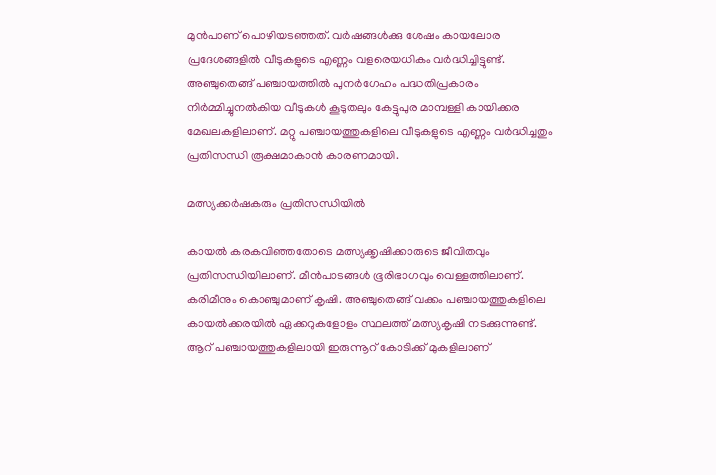മുൻപാണ് പൊഴിയടഞ്ഞത്. വർഷങ്ങൾക്കു ശേഷം കായലോര പ്രദേശങ്ങളിൽ വീടുകളുടെ എണ്ണം വളരെയധികം വർദ്ധിച്ചിട്ടുണ്ട്. അഞ്ചുതെങ്ങ് പഞ്ചായത്തിൽ പുനർഗേഹം പദ്ധതിപ്രകാരം നിർമ്മിച്ചുനൽകിയ വീടുകൾ കൂടുതലും കേട്ടുപുര മാമ്പള്ളി കായിക്കര മേഖലകളിലാണ്. മറ്റു പഞ്ചായത്തുകളിലെ വീടുകളുടെ എണ്ണം വർദ്ധിച്ചതും പ്രതിസന്ധി രൂക്ഷമാകാൻ കാരണമായി.

മത്സ്യക്കർഷകരും പ്രതിസന്ധിയിൽ

കായൽ കരകവിഞ്ഞതോടെ മത്സ്യക്കൃഷിക്കാരുടെ ജീവിതവും പ്രതിസന്ധിയിലാണ്. മീൻപാടങ്ങൾ ഭൂരിഭാഗവും വെള്ളത്തിലാണ്. കരിമീനും കൊഞ്ചുമാണ് കൃഷി. അഞ്ചുതെങ്ങ് വക്കം പഞ്ചായത്തുകളിലെ കായൽക്കരയിൽ ഏക്കറുകളോളം സ്ഥലത്ത് മത്സ്യകൃഷി നടക്കുന്നുണ്ട്. ആറ് പഞ്ചായത്തുകളിലായി ഇരുന്നൂറ് കോടിക്ക്‌ മുകളിലാണ്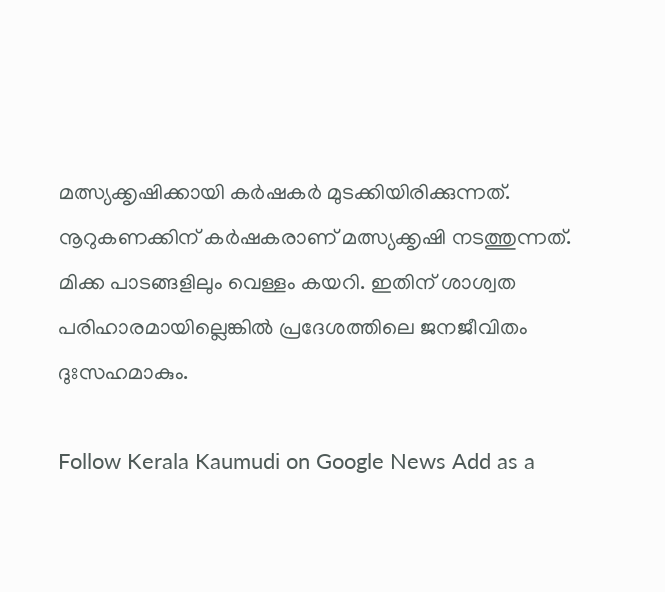മത്സ്യക്കൃഷിക്കായി കർഷകർ മുടക്കിയിരിക്കുന്നത്. നൂറുകണക്കിന് കർഷകരാണ് മത്സ്യക്കൃഷി നടത്തുന്നത്. മിക്ക പാടങ്ങളിലും വെള്ളം കയറി. ഇതിന് ശാശ്വത പരിഹാരമായില്ലെങ്കിൽ പ്രദേശത്തിലെ ജനജീവിതം ദുഃസഹമാകും.

Follow Kerala Kaumudi on Google News Add as a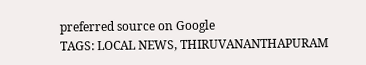preferred source on Google
TAGS: LOCAL NEWS, THIRUVANANTHAPURAM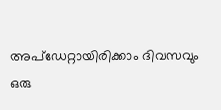അപ്ഡേറ്റായിരിക്കാം ദിവസവും
ഒരു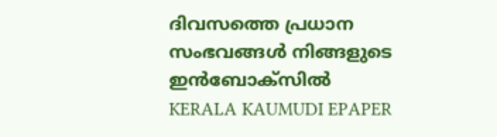ദിവസത്തെ പ്രധാന സംഭവങ്ങൾ നിങ്ങളുടെ ഇൻബോക്സിൽ
KERALA KAUMUDI EPAPER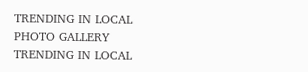TRENDING IN LOCAL
PHOTO GALLERY
TRENDING IN LOCAL